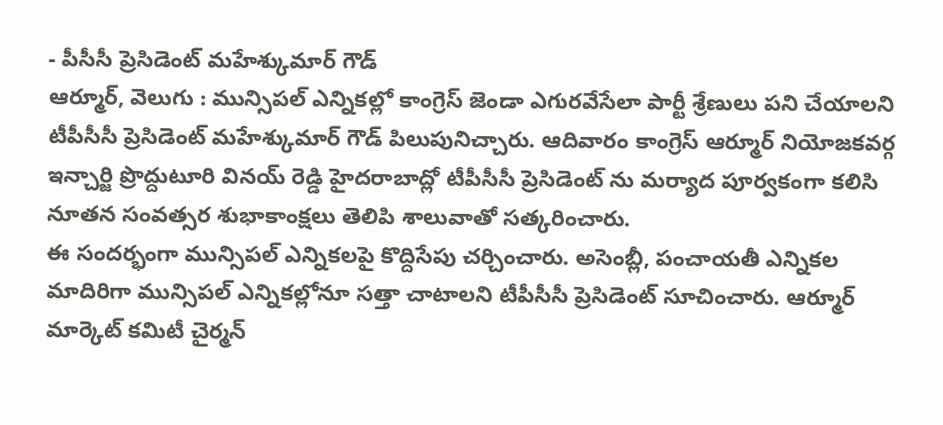- పీసీసీ ప్రెసిడెంట్ మహేశ్కుమార్ గౌడ్
ఆర్మూర్, వెలుగు : మున్సిపల్ ఎన్నికల్లో కాంగ్రెస్ జెండా ఎగురవేసేలా పార్టీ శ్రేణులు పని చేయాలని టీపీసీసీ ప్రెసిడెంట్ మహేశ్కుమార్ గౌడ్ పిలుపునిచ్చారు. ఆదివారం కాంగ్రెస్ ఆర్మూర్ నియోజకవర్గ ఇన్చార్జి ప్రొద్దుటూరి వినయ్ రెడ్డి హైదరాబాద్లో టీపీసీసీ ప్రెసిడెంట్ ను మర్యాద పూర్వకంగా కలిసి నూతన సంవత్సర శుభాకాంక్షలు తెలిపి శాలువాతో సత్కరించారు.
ఈ సందర్భంగా మున్సిపల్ ఎన్నికలపై కొద్దిసేపు చర్చించారు. అసెంబ్లీ, పంచాయతీ ఎన్నికల మాదిరిగా మున్సిపల్ ఎన్నికల్లోనూ సత్తా చాటాలని టీపీసీసీ ప్రెసిడెంట్ సూచించారు. ఆర్మూర్ మార్కెట్ కమిటీ చైర్మన్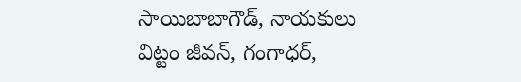సాయిబాబాగౌడ్, నాయకులు విట్టం జీవన్, గంగాధర్,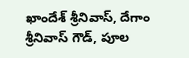ఖాందేశ్ శ్రీనివాస్, దేగాం శ్రీనివాస్ గౌడ్, పూల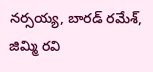నర్సయ్య, బారడ్ రమేశ్, జిమ్మి రవి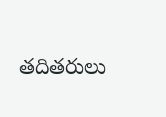తదితరులు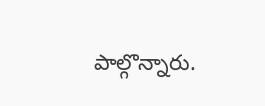పాల్గొన్నారు.